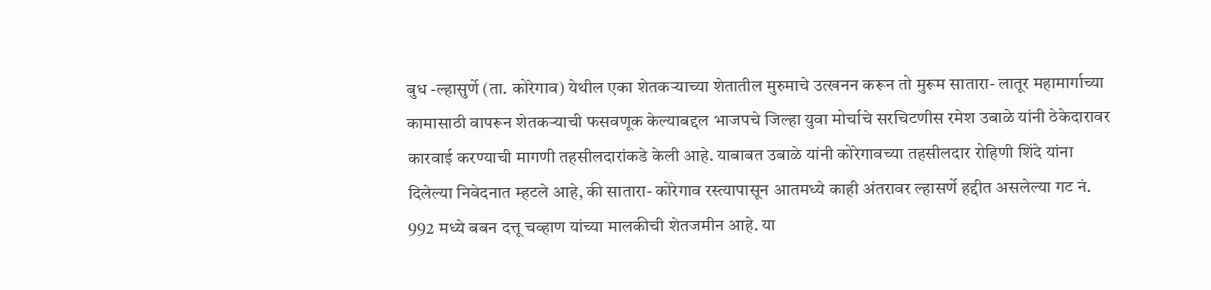बुध -ल्हासुर्णे (ता. कोरेगाव) येथील एका शेतकऱ्याच्या शेतातील मुरुमाचे उत्खनन करून तो मुरूम सातारा- लातूर महामार्गाच्या कामासाठी वापरून शेतकऱ्याची फसवणूक केल्याबद्दल भाजपचे जिल्हा युवा मोर्चाचे सरचिटणीस रमेश उबाळे यांनी ठेकेदारावर कारवाई करण्याची मागणी तहसीलदारांकडे केली आहे. याबाबत उबाळे यांनी कोरेगावच्या तहसीलदार रोहिणी शिंदे यांना दिलेल्या निवेदनात म्हटले आहे, की सातारा- कोरेगाव रस्त्यापासून आतमध्ये काही अंतरावर ल्हासर्णे हद्दीत असलेल्या गट नं. 992 मध्ये बबन दत्तू चव्हाण यांच्या मालकीची शेतजमीन आहे. या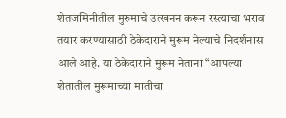शेतजमिनीतील मुरुमाचे उत्खनन करून रस्त्याचा भराव तयार करण्यासाठी ठेकेदाराने मुरूम नेल्याचे निदर्शनास आले आहे. या ठेकेदाराने मुरूम नेताना “आपल्या शेतातील मुरूमाच्या मातीचा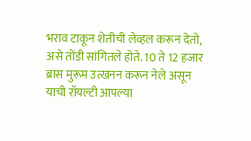भराव टाकून शेतीची लेव्हल करून देतो, असे तोंडी सांगितले होते. 10 ते 12 हजार ब्रास मुरूम उत्खनन करून नेले असून याची रॉयल्टी आपल्या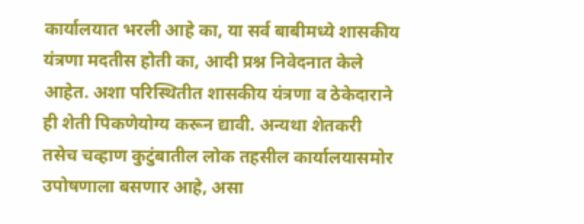कार्यालयात भरली आहे का, या सर्व बाबीमध्ये शासकीय यंत्रणा मदतीस होती का, आदी प्रश्न निवेदनात केले आहेत. अशा परिस्थितीत शासकीय यंत्रणा व ठेकेदाराने ही शेती पिकणेयोग्य करून द्यावी. अन्यथा शेतकरी तसेच चव्हाण कुटुंबातील लोक तहसील कार्यालयासमोर उपोषणाला बसणार आहे, असा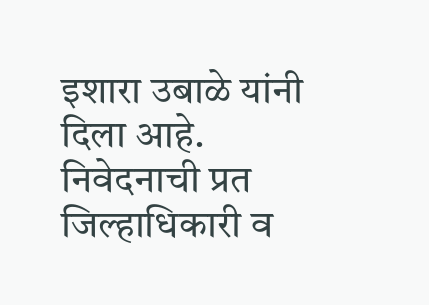इशारा उबाळे यांनी दिला आहे. निवेदनाची प्रत जिल्हाधिकारी व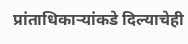प्रांताधिकाऱ्यांकडे दिल्याचेही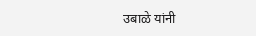उबाळे यांनी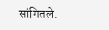सांगितले.